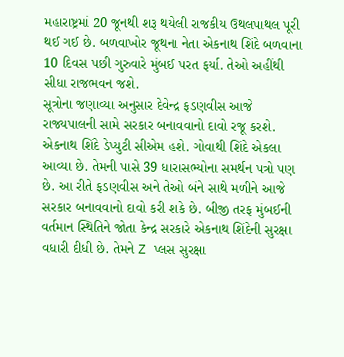મહારાષ્ટ્રમાં 20 જૂનથી શરૂ થયેલી રાજકીય ઉથલપાથલ પૂરી થઈ ગઈ છે. બળવાખોર જૂથના નેતા એકનાથ શિંદે બળવાના 10 દિવસ પછી ગુરુવારે મુંબઈ પરત ફર્યા. તેઓ અહીંથી સીધા રાજભવન જશે.
સૂત્રોના જણાવ્યા અનુસાર દેવેન્દ્ર ફડણવીસ આજે રાજ્યપાલની સામે સરકાર બનાવવાનો દાવો રજૂ કરશે. એકનાથ શિંદે ડેપ્યુટી સીએમ હશે. ગોવાથી શિંદે એકલા આવ્યા છે. તેમની પાસે 39 ધારાસભ્યોના સમર્થન પત્રો પણ છે. આ રીતે ફડણવીસ અને તેઓ બંને સાથે મળીને આજે સરકાર બનાવવાનો દાવો કરી શકે છે. બીજી તરફ મુંબઈની વર્તમાન સ્થિતિને જોતા કેન્દ્ર સરકારે એકનાથ શિંદેની સુરક્ષા વધારી દીધી છે. તેમને Z પ્લસ સુરક્ષા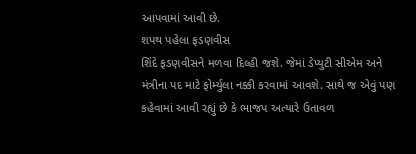આપવામાં આવી છે.
શપથ પહેલા ફડણવીસ
શિંદે ફડણવીસને મળવા દિલ્હી જશે. જેમાં ડેપ્યુટી સીએમ અને મંત્રીના પદ માટે ફોર્મ્યુલા નક્કી કરવામાં આવશે. સાથે જ એવું પણ કહેવામાં આવી રહ્યું છે કે ભાજપ અત્યારે ઉતાવળ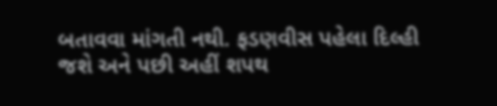બતાવવા માંગતી નથી. ફડણવીસ પહેલા દિલ્હી જશે અને પછી અહીં શપથ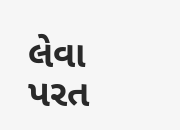લેવા પરત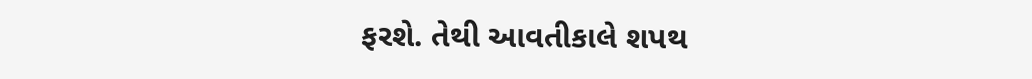ફરશે. તેથી આવતીકાલે શપથ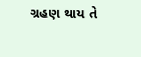ગ્રહણ થાય તે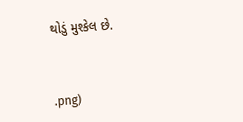થોડું મુશ્કેલ છે.



.png)